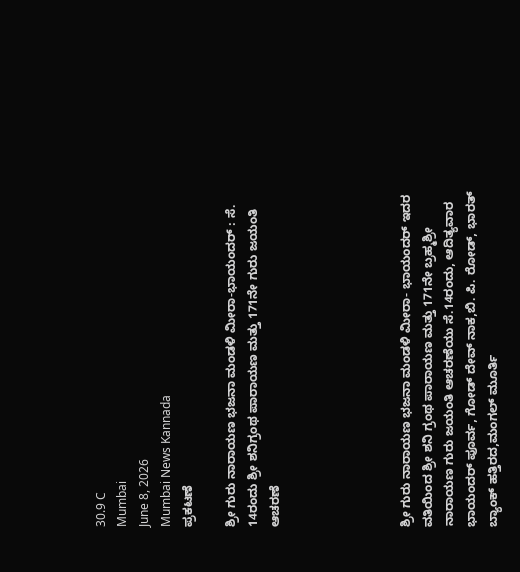30.9 C
Mumbai
June 8, 2026
Mumbai News Kannada
ಪ್ರಕಟಣೆ

ಶ್ರೀ ಗುರು ನಾರಾಯಣ ಭಜನಾ ಮಂಡಳಿ ಮೀರಾ-ಭಾಯಂದರ್ : ಸೆ. 14ರಂದು ಶ್ರೀ ಶನಿಗ್ರಂಥ ಪಾರಾಯಣ ಮತ್ತು 171ನೇ ಗುರು ಜಯಂತಿ ಆಚರಣೆ





ಶ್ರೀ ಗುರು ನಾರಾಯಣ ಭಜನಾ ಮಂಡಳಿ ಮೀರಾ- ಭಾಯಂದರ್ ಇದರ ವತಿಯಿಂದ ಶ್ರೀ ಶನಿ ಗ್ರಂಥ ಪಾರಾಯಣ ಮತ್ತು 171ನೇ ಬ್ರಹ್ಮಶ್ರೀ ನಾರಾಯಣ ಗುರು ಜಯಂತಿ ಆಚರಣೆಯು ಸೆ.14ರಂದು, ಆದಿತ್ಯವಾರ ಭಾಯಂದರ್ ಪೂರ್ವ, ಗೋಡ್ ದೇವ್ ನಾಕ,ಬಿ. ಪಿ. ರೋಡ್, ಭಾರತ್ ಬ್ಯಾಂಕ್ ಹತ್ತಿರದ,ಮಂಗಲ್ ಮೂರ್ತಿ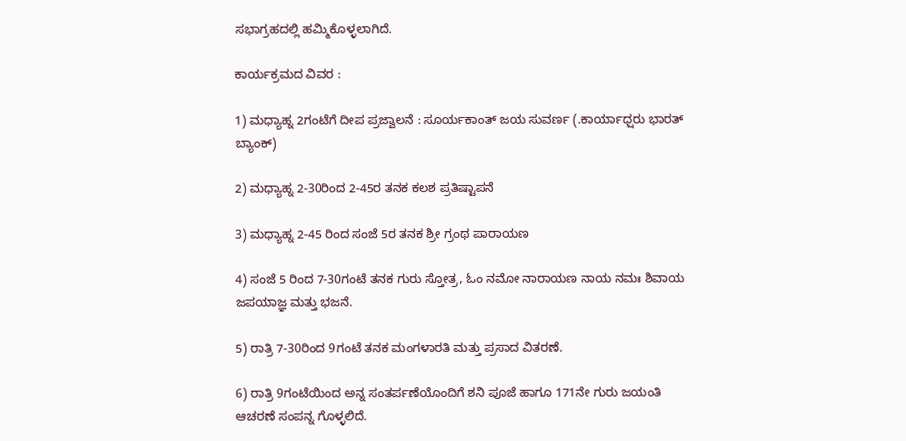ಸಭಾಗ್ರಹದಲ್ಲಿ ಹಮ್ಮಿಕೊಳ್ಳಲಾಗಿದೆ.

ಕಾರ್ಯಕ್ರಮದ ವಿವರ :

1) ಮಧ್ಯಾಹ್ನ 2ಗಂಟೆಗೆ ದೀಪ ಪ್ರಜ್ವಾಲನೆ : ಸೂರ್ಯಕಾಂತ್ ಜಯ ಸುವರ್ಣ (.ಕಾರ್ಯಾಧ್ಷರು ಭಾರತ್ ಬ್ಯಾಂಕ್)

2) ಮಧ್ಯಾಹ್ನ 2-30ರಿಂದ 2-45ರ ತನಕ ಕಲಶ ಪ್ರತಿಷ್ಟಾಪನೆ

3) ಮಧ್ಯಾಹ್ನ 2-45 ರಿಂದ ಸಂಜೆ 5ರ ತನಕ ಶ್ರೀ ಗ್ರಂಥ ಪಾರಾಯಣ

4) ಸಂಜೆ 5 ರಿಂದ 7-30ಗಂಟೆ ತನಕ ಗುರು ಸ್ತೋತ್ರ, ಓಂ ನಮೋ ನಾರಾಯಣ ನಾಯ ನಮಃ ಶಿವಾಯ ಜಪಯಾಜ್ಞ ಮತ್ತು ಭಜನೆ.

5) ರಾತ್ರಿ 7-30ರಿಂದ 9ಗಂಟೆ ತನಕ ಮಂಗಳಾರತಿ ಮತ್ತು ಪ್ರಸಾದ ವಿತರಣೆ.

6) ರಾತ್ರಿ 9ಗಂಟೆಯಿಂದ ಅನ್ನ ಸಂತರ್ಪಣೆಯೊಂದಿಗೆ ಶನಿ ಪೂಜೆ ಹಾಗೂ 171ನೇ ಗುರು ಜಯಂತಿ ಆಚರಣೆ ಸಂಪನ್ನ ಗೊಳ್ಳಲಿದೆ.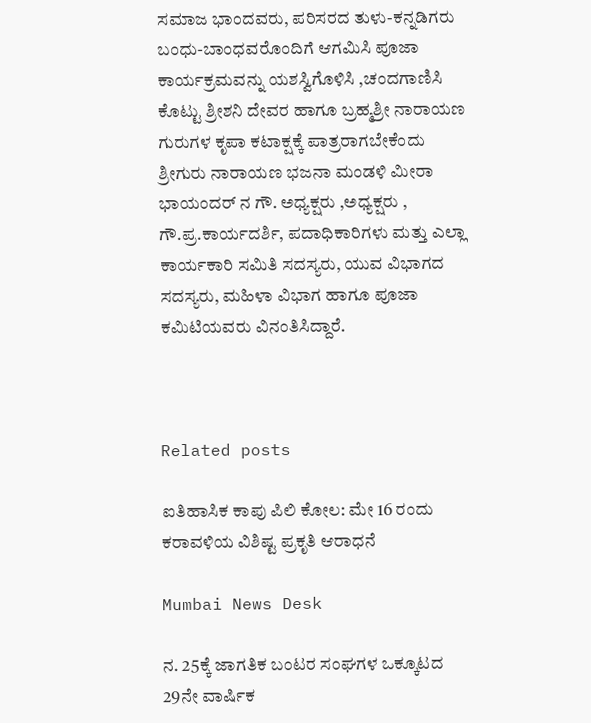ಸಮಾಜ ಭಾಂದವರು, ಪರಿಸರದ ತುಳು-ಕನ್ನಡಿಗರು ಬಂಧು-ಬಾಂಧವರೊಂದಿಗೆ ಆಗಮಿಸಿ ಪೂಜಾ ಕಾರ್ಯಕ್ರಮವನ್ನು ಯಶಸ್ವಿಗೊಳಿಸಿ ,ಚಂದಗಾಣಿಸಿ ಕೊಟ್ಟು ಶ್ರೀಶನಿ ದೇವರ ಹಾಗೂ ಬ್ರಹ್ಮಶ್ರೀ ನಾರಾಯಣ ಗುರುಗಳ ಕೃಪಾ ಕಟಾಕ್ಷಕ್ಕೆ ಪಾತ್ರರಾಗಬೇಕೆಂದು
ಶ್ರೀಗುರು ನಾರಾಯಣ ಭಜನಾ ಮಂಡಳಿ ಮೀರಾ ಭಾಯಂದರ್ ನ ಗೌ. ಅಧ್ಯಕ್ಷರು ,ಅಧ್ಯಕ್ಷರು , ಗೌ.ಪ್ರ.ಕಾರ್ಯದರ್ಶಿ, ಪದಾಧಿಕಾರಿಗಳು ಮತ್ತು ಎಲ್ಲಾ ಕಾರ್ಯಕಾರಿ ಸಮಿತಿ ಸದಸ್ಯರು, ಯುವ ವಿಭಾಗದ ಸದಸ್ಯರು, ಮಹಿಳಾ ವಿಭಾಗ ಹಾಗೂ ಪೂಜಾ ಕಮಿಟಿಯವರು ವಿನಂತಿಸಿದ್ದಾರೆ.



Related posts

ಐತಿಹಾಸಿಕ ಕಾಪು ಪಿಲಿ ಕೋಲ: ಮೇ 16 ರಂದು ಕರಾವಳಿಯ ವಿಶಿಷ್ಟ ಪ್ರಕೃತಿ ಆರಾಧನೆ

Mumbai News Desk

ನ. 25ಕ್ಕೆ ಜಾಗತಿಕ ಬಂಟರ ಸಂಘಗಳ ಒಕ್ಕೂಟದ 29ನೇ ವಾರ್ಷಿಕ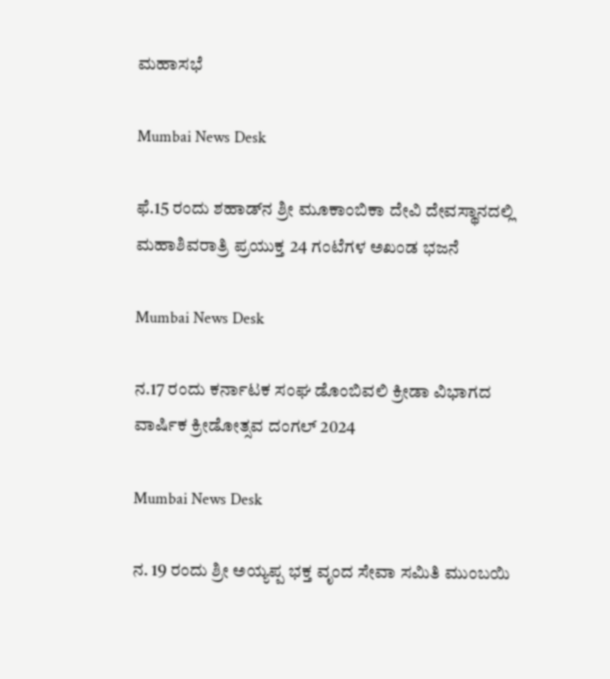ಮಹಾಸಭೆ

Mumbai News Desk

ಫೆ.15 ರಂದು ಶಹಾಡ್‌ನ ಶ್ರೀ ಮೂಕಾಂಬಿಕಾ ದೇವಿ ದೇವಸ್ಥಾನದಲ್ಲಿ ಮಹಾಶಿವರಾತ್ರಿ ಪ್ರಯುಕ್ತ 24 ಗಂಟೆಗಳ ಅಖಂಡ ಭಜನೆ

Mumbai News Desk

ನ.17 ರಂದು ಕರ್ನಾಟಕ ಸಂಘ ಡೊಂಬಿವಲಿ ಕ್ರೀಡಾ ವಿಭಾಗದ ವಾರ್ಷಿಕ ಕ್ರೀಡೋತ್ಸವ ದಂಗಲ್ 2024

Mumbai News Desk

ನ. 19 ರಂದು ಶ್ರೀ ಅಯ್ಯಪ್ಪ ಭಕ್ತ ವೃಂದ ಸೇವಾ ಸಮಿತಿ ಮುಂಬಯಿ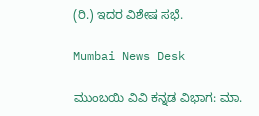(ರಿ.) ಇದರ ವಿಶೇಷ ಸಭೆ.

Mumbai News Desk

ಮುಂಬಯಿ ವಿವಿ ಕನ್ನಡ ವಿಭಾಗ: ಮಾ.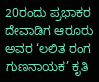20ರಂದು ಪ್ರಭಾಕರ ದೇವಾಡಿಗ ಆರೂರು ಅವರ ‘ಲಲಿತ ರಂಗ ಗುಣನಾಯಕ’ ಕೃತಿ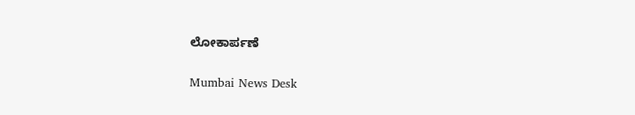ಲೋಕಾರ್ಪಣೆ

Mumbai News Desk